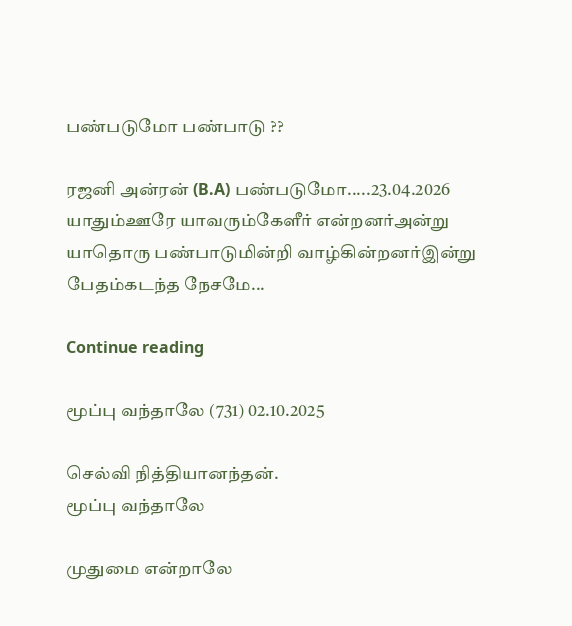பண்படுமோ பண்பாடு ??

ரஜனி அன்ரன் (B.A) பண்படுமோ.....23.04.2026 யாதும்ஊரே யாவரும்கேளீர் என்றனர்அன்று யாதொரு பண்பாடுமின்றி வாழ்கின்றனர்இன்று பேதம்கடந்த நேசமே...

Continue reading

மூப்பு வந்தாலே (731) 02.10.2025

செல்வி நித்தியானந்தன்.
மூப்பு வந்தாலே

முதுமை என்றாலே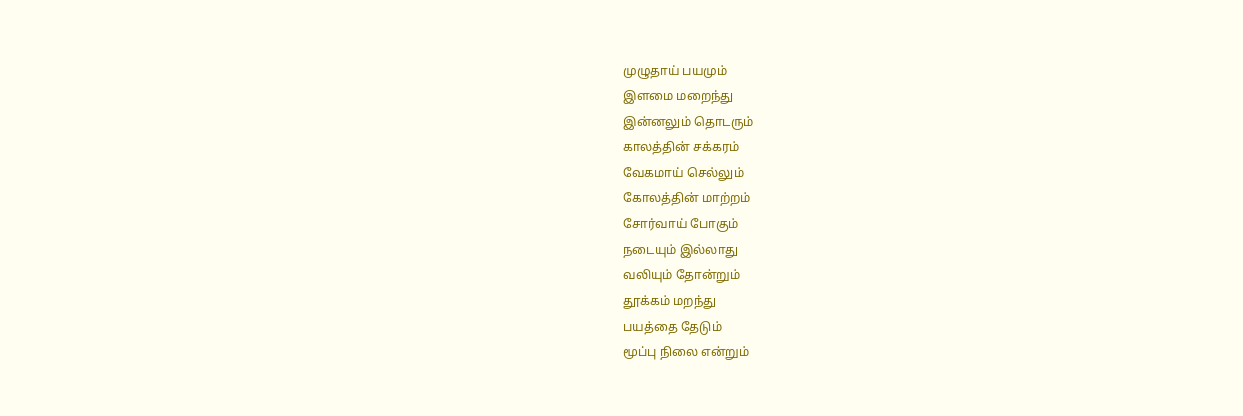முழுதாய் பயமும்
இளமை மறைந்து
இன்னலும் தொடரும்
காலத்தின் சக்கரம்
வேகமாய் செல்லும்
கோலத்தின் மாற்றம்
சோர்வாய் போகும்
நடையும் இல்லாது
வலியும் தோன்றும்
தூக்கம் மறந்து
பயத்தை தேடும்
மூப்பு நிலை என்றும்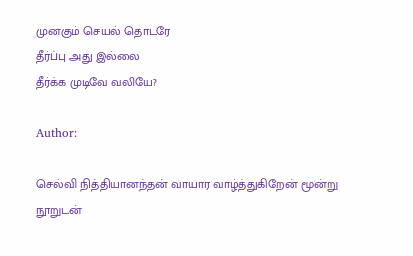முனகும் செயல் தொடரே
தீர்ப்பு அது இல்லை
தீர்க்க முடிவே வலியே?

Author:

செல்வி நித்தியானந்தன் வாயார வாழ்த்துகிறேன் மூன்று நூறுடன்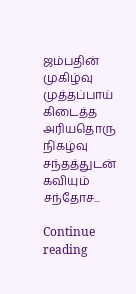ஜம்பதின் முகிழ்வு முத்தப்பாய் கிடைத்த அரியதொரு நிகழ்வு சந்தத்துடன் கவியும் சந்தோச...

Continue reading